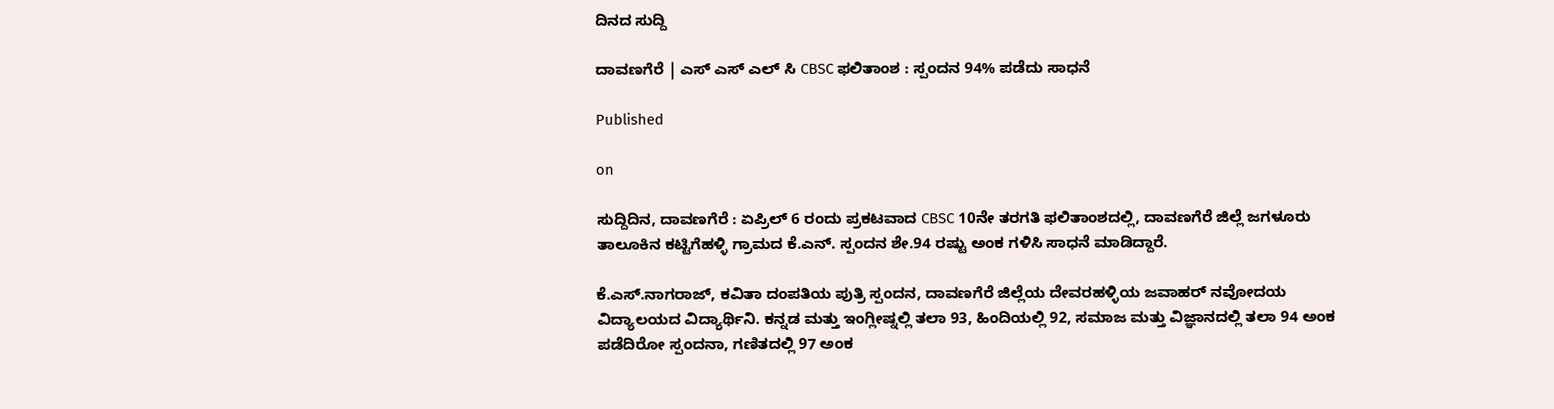ದಿನದ ಸುದ್ದಿ

ದಾವಣಗೆರೆ | ಎಸ್ ಎಸ್ ಎಲ್ ಸಿ CBSC ಫಲಿತಾಂಶ : ಸ್ಪಂದನ 94% ಪಡೆದು ಸಾಧನೆ

Published

on

ಸುದ್ದಿದಿನ, ದಾವಣಗೆರೆ : ಏಪ್ರಿಲ್ 6 ರಂದು ಪ್ರಕಟವಾದ CBSC 10ನೇ ತರಗತಿ ಫಲಿತಾಂಶದಲ್ಲಿ, ದಾವಣಗೆರೆ ಜಿಲ್ಲೆ ಜಗಳೂರು ತಾಲೂಕಿನ ಕಟ್ಟಿಗೆಹಳ್ಳಿ ಗ್ರಾಮದ ಕೆ.ಎನ್. ಸ್ಪಂದನ ಶೇ.94 ರಷ್ಟು ಅಂಕ ಗಳಿಸಿ ಸಾಧನೆ ಮಾಡಿದ್ದಾರೆ.

ಕೆ.ಎಸ್.ನಾಗರಾಜ್, ಕವಿತಾ ದಂಪತಿಯ ಪುತ್ರಿ ಸ್ಪಂದನ, ದಾವಣಗೆರೆ ಜಿಲ್ಲೆಯ ದೇವರಹಳ್ಳಿಯ ಜವಾಹರ್ ನವೋದಯ ವಿದ್ಯಾಲಯದ ವಿದ್ಯಾರ್ಥಿನಿ. ಕನ್ನಡ ಮತ್ತು ಇಂಗ್ಲೀಷ್ನಲ್ಲಿ ತಲಾ 93, ಹಿಂದಿಯಲ್ಲಿ 92, ಸಮಾಜ ಮತ್ತು ವಿಜ್ಞಾನದಲ್ಲಿ ತಲಾ 94 ಅಂಕ ಪಡೆದಿರೋ ಸ್ಪಂದನಾ, ಗಣಿತದಲ್ಲಿ 97 ಅಂಕ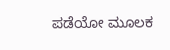ಪಡೆಯೋ ಮೂಲಕ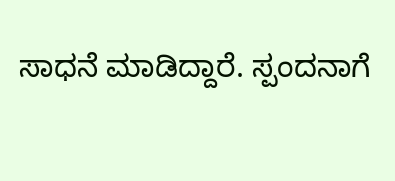ಸಾಧನೆ ಮಾಡಿದ್ದಾರೆ. ಸ್ಪಂದನಾಗೆ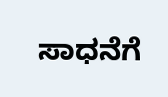ಸಾಧನೆಗೆ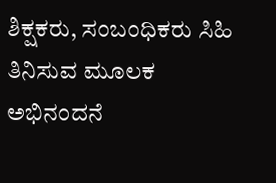ಶಿಕ್ಷಕರು, ಸಂಬಂಧಿಕರು ಸಿಹಿ ತಿನಿಸುವ ಮೂಲಕ ಅಭಿನಂದನೆ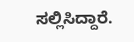ಸಲ್ಲಿಸಿದ್ದಾರೆ.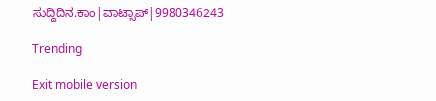ಸುದ್ದಿದಿನ.ಕಾಂ|ವಾಟ್ಸಾಪ್|9980346243

Trending

Exit mobile version